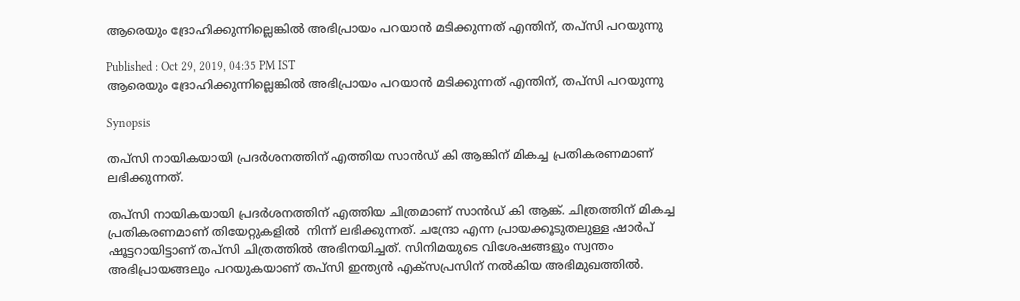ആരെയും ദ്രോഹിക്കുന്നില്ലെങ്കില്‍ അഭിപ്രായം പറയാൻ മടിക്കുന്നത് എന്തിന്, തപ്‍സി പറയുന്നു

Published : Oct 29, 2019, 04:35 PM IST
ആരെയും ദ്രോഹിക്കുന്നില്ലെങ്കില്‍ അഭിപ്രായം പറയാൻ മടിക്കുന്നത് എന്തിന്, തപ്‍സി പറയുന്നു

Synopsis

തപ്‍സി നായികയായി പ്രദര്‍ശനത്തിന് എത്തിയ സാൻഡ് കി ആങ്കിന് മികച്ച പ്രതികരണമാണ് ലഭിക്കുന്നത്.

തപ്‍സി നായികയായി പ്രദര്‍ശനത്തിന് എത്തിയ ചിത്രമാണ് സാൻഡ് കി ആങ്ക്. ചിത്രത്തിന് മികച്ച പ്രതികരണമാണ് തിയേറ്റുകളില്‍  നിന്ന് ലഭിക്കുന്നത്. ചന്ദ്രോ എന്ന പ്രായക്കൂടുതലുള്ള ഷാര്‍പ് ഷൂട്ടറായിട്ടാണ് തപ്‍സി ചിത്രത്തില്‍ അഭിനയിച്ചത്. സിനിമയുടെ വിശേഷങ്ങളും സ്വന്തം അഭിപ്രായങ്ങലും പറയുകയാണ് തപ്‍സി ഇന്ത്യൻ എക്സപ്രസിന് നല്‍കിയ അഭിമുഖത്തില്‍.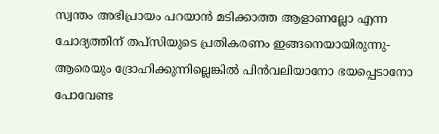സ്വന്തം അഭിപ്രായം പറയാൻ മടിക്കാത്ത ആളാണല്ലോ എന്ന ചോദ്യത്തിന് തപ്‍സിയുടെ പ്രതികരണം ഇങ്ങനെയായിരുന്നു- ആരെയും ദ്രോഹിക്കുന്നില്ലെങ്കില്‍ പിൻവലിയാനോ ഭയപ്പെടാനോ പോവേണ്ട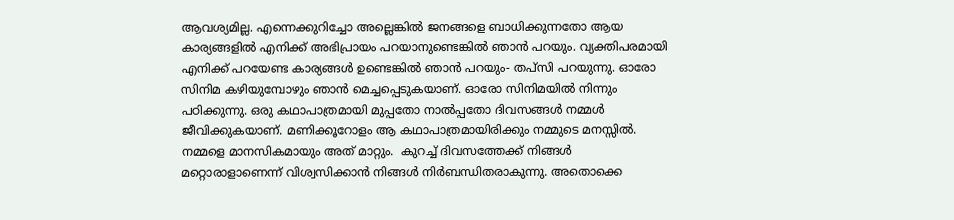ആവശ്യമില്ല. എന്നെക്കുറിച്ചോ അല്ലെങ്കില്‍ ജനങ്ങളെ ബാധിക്കുന്നതോ ആയ കാര്യങ്ങളില്‍ എനിക്ക് അഭിപ്രായം പറയാനുണ്ടെങ്കില്‍ ഞാൻ പറയും. വ്യക്തിപരമായി എനിക്ക് പറയേണ്ട കാര്യങ്ങള്‍ ഉണ്ടെങ്കില്‍ ഞാൻ പറയും- തപ്‍സി പറയുന്നു. ഓരോ സിനിമ കഴിയുമ്പോഴും ഞാൻ മെച്ചപ്പെടുകയാണ്. ഓരോ സിനിമയില്‍ നിന്നും പഠിക്കുന്നു. ഒരു കഥാപാത്രമായി മുപ്പതോ നാല്‍പ്പതോ ദിവസങ്ങള്‍ നമ്മള്‍ ജീവിക്കുകയാണ്. മണിക്കൂറോളം ആ കഥാപാത്രമായിരിക്കും നമ്മുടെ മനസ്സില്‍. നമ്മളെ മാനസികമായും അത് മാറ്റും.  കുറച്ച് ദിവസത്തേക്ക് നിങ്ങൾ മറ്റൊരാളാണെന്ന് വിശ്വസിക്കാൻ നിങ്ങൾ നിർബന്ധിതരാകുന്നു. അതൊക്കെ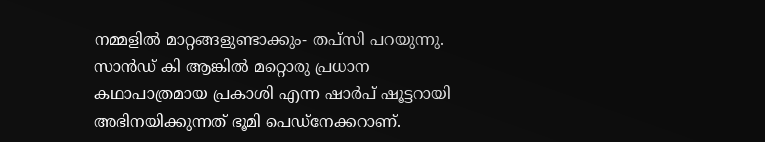നമ്മളില്‍ മാറ്റങ്ങളുണ്ടാക്കും- തപ്‍സി പറയുന്നു.  സാൻഡ് കി ആങ്കില്‍ മറ്റൊരു പ്രധാന കഥാപാത്രമായ പ്രകാശി എന്ന ഷാര്‍പ് ഷൂട്ടറായി അഭിനയിക്കുന്നത് ഭൂമി പെഡ്‍നേക്കറാണ്.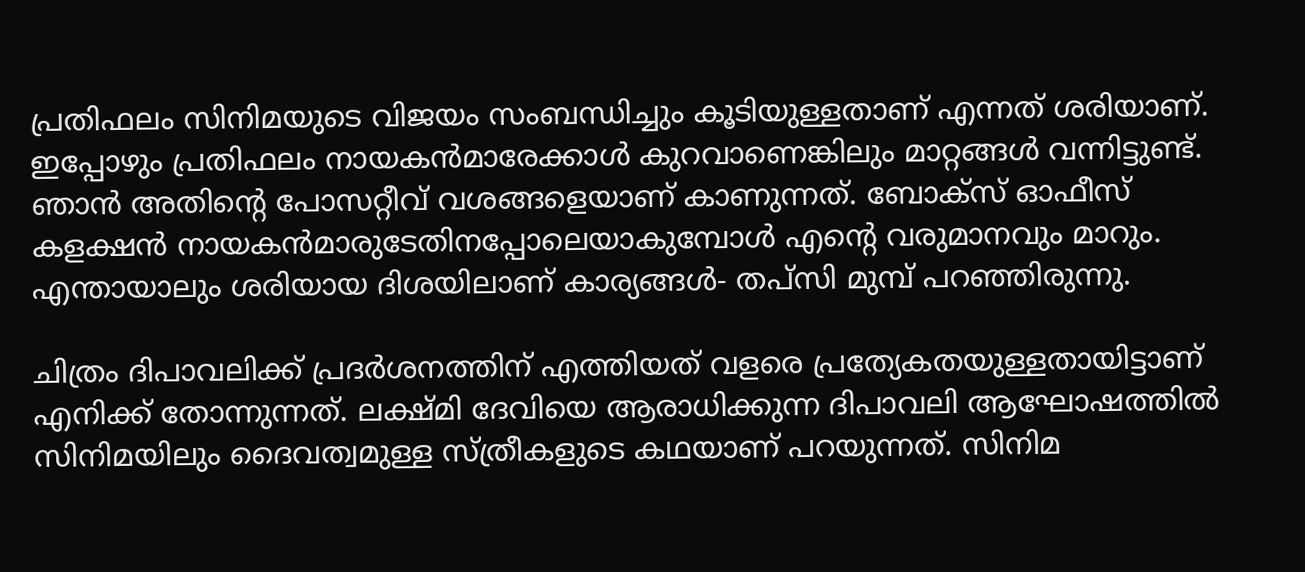പ്രതിഫലം സിനിമയുടെ വിജയം സംബന്ധിച്ചും കൂടിയുള്ളതാണ് എന്നത് ശരിയാണ്. ഇപ്പോഴും പ്രതിഫലം നായകൻമാരേക്കാള്‍ കുറവാണെങ്കിലും മാറ്റങ്ങള്‍ വന്നിട്ടുണ്ട്. ഞാൻ അതിന്റെ പോസറ്റീവ് വശങ്ങളെയാണ് കാണുന്നത്. ബോക്സ് ഓഫീസ് കളക്ഷൻ നായകൻമാരുടേതിനപ്പോലെയാകുമ്പോള്‍ എന്റെ വരുമാനവും മാറും. എന്തായാലും ശരിയായ ദിശയിലാണ് കാര്യങ്ങള്‍- തപ്‍സി മുമ്പ് പറഞ്ഞിരുന്നു.

ചിത്രം ദിപാവലിക്ക് പ്രദര്‍ശനത്തിന് എത്തിയത് വളരെ പ്രത്യേകതയുള്ളതായിട്ടാണ് എനിക്ക് തോന്നുന്നത്. ലക്ഷ്‍മി ദേവിയെ ആരാധിക്കുന്ന ദിപാവലി ആഘോഷത്തില്‍ സിനിമയിലും ദൈവത്വമുള്ള സ്‍ത്രീകളുടെ കഥയാണ് പറയുന്നത്. സിനിമ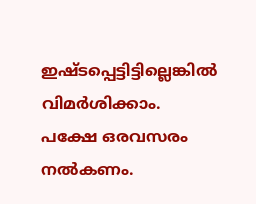ഇഷ്‍ടപ്പെട്ടിട്ടില്ലെങ്കില്‍ വിമര്‍ശിക്കാം.  പക്ഷേ ഒരവസരം നല്‍കണം.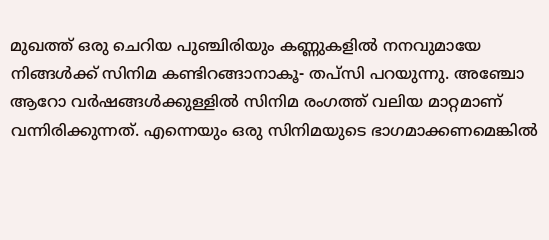മുഖത്ത് ഒരു ചെറിയ പുഞ്ചിരിയും കണ്ണുകളില്‍ നനവുമായേ നിങ്ങള്‍ക്ക് സിനിമ കണ്ടിറങ്ങാനാകൂ- തപ്‍സി പറയുന്നു. അഞ്ചോ ആറോ വര്‍ഷങ്ങള്‍ക്കുള്ളില്‍ സിനിമ രംഗത്ത് വലിയ മാറ്റമാണ് വന്നിരിക്കുന്നത്. എന്നെയും ഒരു സിനിമയുടെ ഭാഗമാക്കണമെങ്കില്‍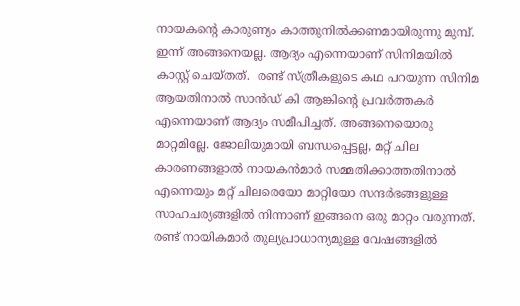നായകന്റെ കാരുണ്യം കാത്തുനില്‍ക്കണമായിരുന്നു മുമ്പ്. ഇന്ന് അങ്ങനെയല്ല. ആദ്യം എന്നെയാണ് സിനിമയില്‍ കാസ്റ്റ് ചെയ്‍തത്.  രണ്ട് സ്‍ത്രീകളുടെ കഥ പറയുന്ന സിനിമ ആയതിനാല്‍ സാൻഡ് കി ആങ്കിന്റെ പ്രവര്‍ത്തകര്‍ എന്നെയാണ് ആദ്യം സമീപിച്ചത്. അങ്ങനെയൊരു മാറ്റമില്ലേ. ജോലിയുമായി ബന്ധപ്പെട്ടല്ല, മറ്റ് ചില കാരണങ്ങളാല്‍ നായകൻമാര്‍ സമ്മതിക്കാത്തതിനാല്‍ എന്നെയും മറ്റ് ചിലരെയോ മാറ്റിയോ സന്ദര്‍ഭങ്ങളുള്ള സാഹചര്യങ്ങളില്‍ നിന്നാണ് ഇങ്ങനെ ഒരു മാറ്റം വരുന്നത്. രണ്ട് നായികമാര്‍ തുല്യപ്രാധാന്യമുള്ള വേഷങ്ങളില്‍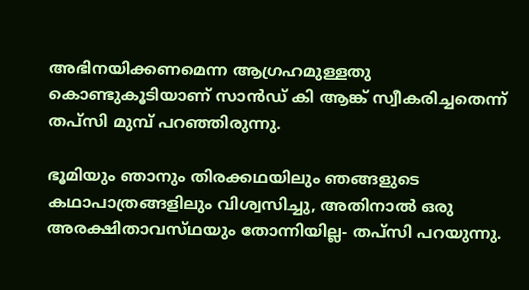അഭിനയിക്കണമെന്ന ആഗ്രഹമുള്ളതു കൊണ്ടുകൂടിയാണ് സാൻഡ് കി ആങ്ക് സ്വീകരിച്ചതെന്ന് തപ്‍സി മുമ്പ് പറഞ്ഞിരുന്നു.

ഭൂമിയും ഞാനും തിരക്കഥയിലും ഞങ്ങളുടെ കഥാപാത്രങ്ങളിലും വിശ്വസിച്ചു, അതിനാല്‍ ഒരു അരക്ഷിതാവസ്‍ഥയും തോന്നിയില്ല- തപ്‍സി പറയുന്നു.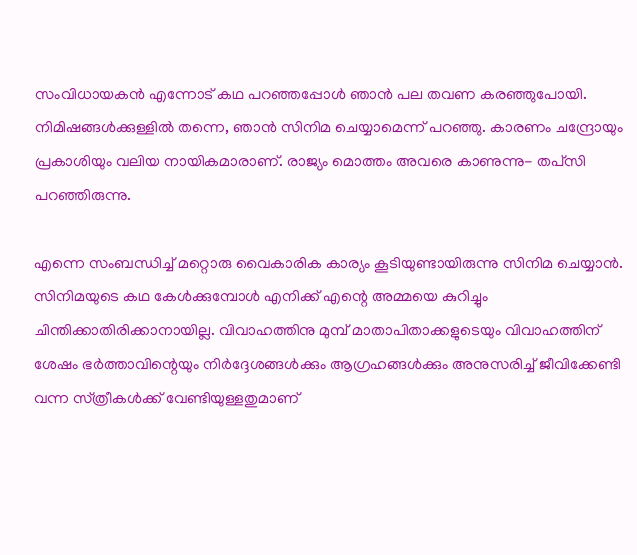സംവിധായകൻ എന്നോട് കഥ പറഞ്ഞപ്പോള്‍ ഞാൻ പല തവണ കരഞ്ഞുപോയി. നിമിഷങ്ങള്‍ക്കുള്ളില്‍ തന്നെ, ഞാൻ സിനിമ ചെയ്യാമെന്ന് പറഞ്ഞു. കാരണം ചന്ദ്രോയും പ്രകാശിയും വലിയ നായികമാരാണ്. രാജ്യം മൊത്തം അവരെ കാണുന്നു- തപ്‍സി പറഞ്ഞിരുന്നു.

എന്നെ സംബന്ധിച്ച് മറ്റൊരു വൈകാരിക കാര്യം കൂടിയുണ്ടായിരുന്നു സിനിമ ചെയ്യാൻ. സിനിമയുടെ കഥ കേള്‍ക്കുമ്പോള്‍ എനിക്ക് എന്റെ അമ്മയെ കുറിച്ചും ചിന്തിക്കാതിരിക്കാനായില്ല. വിവാഹത്തിനു മുമ്പ് മാതാപിതാക്കളുടെയും വിവാഹത്തിന് ശേഷം ഭര്‍ത്താവിന്റെയും നിര്‍ദ്ദേശങ്ങള്‍ക്കും ആഗ്രഹങ്ങള്‍ക്കും അനുസരിച്ച് ജീവിക്കേണ്ടി വന്ന സ്‍ത്രീകള്‍ക്ക് വേണ്ടിയുള്ളതുമാണ്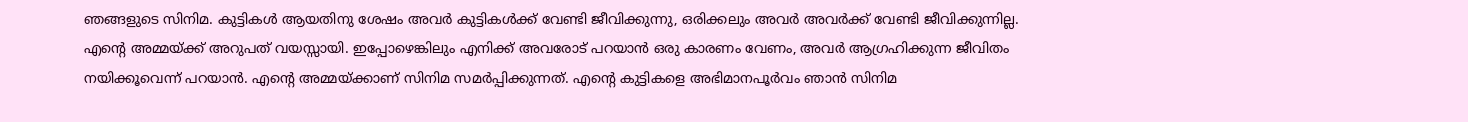ഞങ്ങളുടെ സിനിമ. കുട്ടികള്‍ ആയതിനു ശേഷം അവര്‍ കുട്ടികള്‍ക്ക് വേണ്ടി ജീവിക്കുന്നു, ഒരിക്കലും അവര്‍ അവര്‍ക്ക് വേണ്ടി ജീവിക്കുന്നില്ല. എന്റെ അമ്മയ്‍ക്ക് അറുപത് വയസ്സായി. ഇപ്പോഴെങ്കിലും എനിക്ക് അവരോട് പറയാൻ ഒരു കാരണം വേണം, അവര്‍ ആഗ്രഹിക്കുന്ന ജീവിതം നയിക്കൂവെന്ന് പറയാൻ. എന്റെ അമ്മയ്ക്കാണ് സിനിമ സമര്‍പ്പിക്കുന്നത്. എന്റെ കുട്ടികളെ അഭിമാനപൂര്‍വം ഞാൻ സിനിമ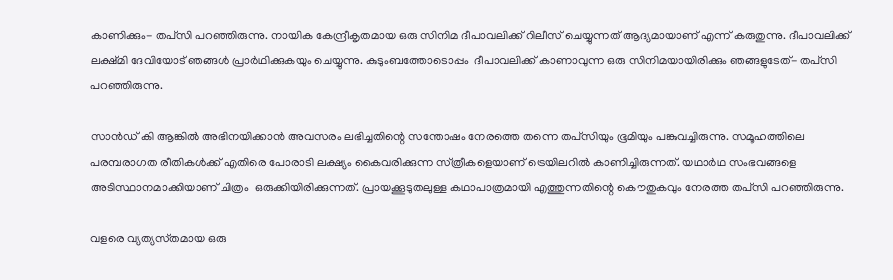കാണിക്കും- തപ്‍സി പറഞ്ഞിരുന്നു. നായിക കേന്ദ്രീകൃതമായ ഒരു സിനിമ ദീപാവലിക്ക് റിലീസ് ചെയ്യുന്നത് ആദ്യമായാണ് എന്ന് കരുതുന്നു. ദീപാവലിക്ക് ലക്ഷ്‍മി ദേവിയോട് ഞങ്ങള്‍ പ്രാര്‍ഥിക്കുകയും ചെയ്യുന്നു. കുടുംബത്തോടൊപ്പം  ദീപാവലിക്ക് കാണാവുന്ന ഒരു സിനിമയായിരിക്കും ഞങ്ങളുടേത്- തപ്‍സി പറഞ്ഞിരുന്നു.

സാൻഡ് കി ആങ്കില്‍ അഭിനയിക്കാൻ അവസരം ലഭിച്ചതിന്റെ സന്തോഷം നേരത്തെ തന്നെ തപ്‍സിയും ഭൂമിയും പങ്കുവച്ചിരുന്നു. സമൂഹത്തിലെ പരമ്പരാഗത രീതികള്‍ക്ക് എതിരെ പോരാടി ലക്ഷ്യം കൈവരിക്കുന്ന സ്‍ത്രീകളെയാണ് ട്രെയിലറില്‍ കാണിച്ചിരുന്നത്. യഥാര്‍ഥ സംഭവങ്ങളെ അടിസ്ഥാനമാക്കിയാണ് ചിത്രം  ഒരുക്കിയിരിക്കുന്നത്. പ്രായക്കൂടുതലുള്ള കഥാപാത്രമായി എത്തുന്നതിന്റെ കൌതുകവും നേരത്ത തപ്‍സി പറഞ്ഞിരുന്നു.

വളരെ വ്യത്യസ്‍തമായ ഒരു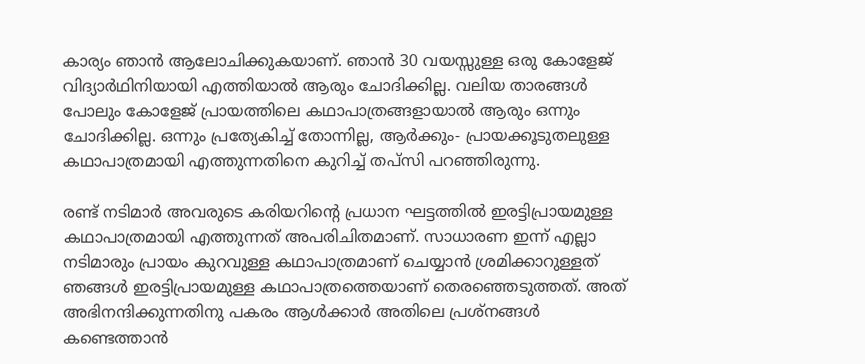കാര്യം ഞാൻ ആലോചിക്കുകയാണ്. ഞാൻ 30 വയസ്സുള്ള ഒരു കോളേജ് വിദ്യാര്‍ഥിനിയായി എത്തിയാല്‍ ആരും ചോദിക്കില്ല. വലിയ താരങ്ങള്‍ പോലും കോളേജ് പ്രായത്തിലെ കഥാപാത്രങ്ങളായാല്‍ ആരും ഒന്നും ചോദിക്കില്ല. ഒന്നും പ്രത്യേകിച്ച് തോന്നില്ല, ആര്‍ക്കും- പ്രായക്കൂടുതലുള്ള കഥാപാത്രമായി എത്തുന്നതിനെ കുറിച്ച് തപ്‍സി പറഞ്ഞിരുന്നു.

രണ്ട് നടിമാര്‍ അവരുടെ കരിയറിന്റെ പ്രധാന ഘട്ടത്തില്‍ ഇരട്ടിപ്രായമുള്ള കഥാപാത്രമായി എത്തുന്നത് അപരിചിതമാണ്. സാധാരണ ഇന്ന് എല്ലാ നടിമാരും പ്രായം കുറവുള്ള കഥാപാത്രമാണ് ചെയ്യാൻ ശ്രമിക്കാറുള്ളത് ഞങ്ങള്‍ ഇരട്ടിപ്രായമുള്ള കഥാപാത്രത്തെയാണ് തെരഞ്ഞെടുത്തത്. അത് അഭിനന്ദിക്കുന്നതിനു പകരം ആള്‍ക്കാര്‍ അതിലെ പ്രശ്‍നങ്ങള്‍ കണ്ടെത്താൻ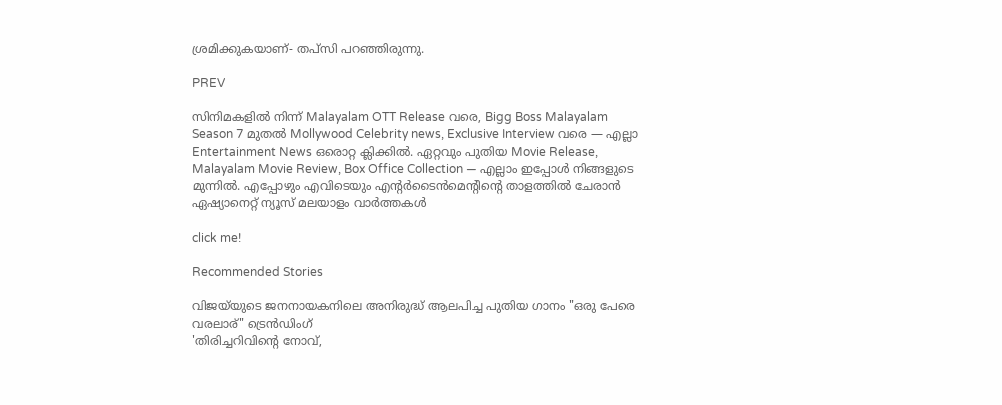ശ്രമിക്കുകയാണ്- തപ്‍സി പറഞ്ഞിരുന്നു.

PREV

സിനിമകളിൽ നിന്ന് Malayalam OTT Release വരെ, Bigg Boss Malayalam Season 7 മുതൽ Mollywood Celebrity news, Exclusive Interview വരെ — എല്ലാ Entertainment News ഒരൊറ്റ ക്ലിക്കിൽ. ഏറ്റവും പുതിയ Movie Release, Malayalam Movie Review, Box Office Collection — എല്ലാം ഇപ്പോൾ നിങ്ങളുടെ മുന്നിൽ. എപ്പോഴും എവിടെയും എന്റർടൈൻമെന്റിന്റെ താളത്തിൽ ചേരാൻ ഏഷ്യാനെറ്റ് ന്യൂസ് മലയാളം വാർത്തകൾ

click me!

Recommended Stories

വിജയ്‍യുടെ ജനനായകനിലെ അനിരുദ്ധ് ആലപിച്ച പുതിയ ഗാനം "ഒരു പേരെ വരലാര്" ട്രെൻഡിംഗ്
'തിരിച്ചറിവിന്റെ നോവ്,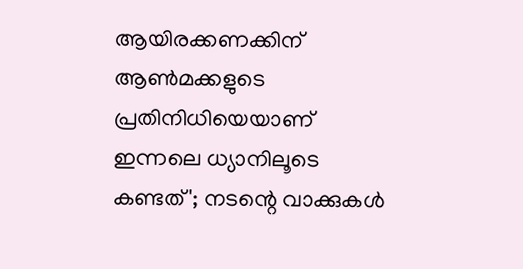ആയിരക്കണക്കിന് ആൺമക്കളുടെ പ്രതിനിധിയെയാണ് ഇന്നലെ ധ്യാനിലൂടെ കണ്ടത്'; നടന്റെ വാക്കുകൾ